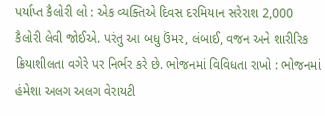પર્યાપ્ત કૈલોરી લો : એક વ્યક્તિએ દિવસ દરમિયાન સરેરાશ 2,000 કૈલોરી લેવી જોઈએ. પરંતુ આ બધુ ઉંમર, લંબાઈ, વજન અને શારીરિક ક્રિયાશીલતા વગેરે પર નિર્ભર કરે છે. ભોજનમાં વિવિધતા રાખો : ભોજનમાં હંમેશા અલગ અલગ વેરાયટી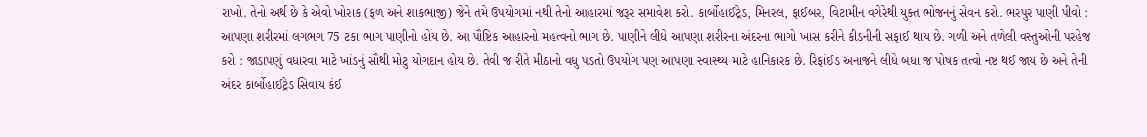રાખો. તેનો અર્થ છે કે એવો ખોરાક (ફળ અને શાકભાજી) જેને તમે ઉપયોગમાં નથી તેનો આહારમાં જરૂર સમાવેશ કરો. કાર્બોહાઈટ્રેડ, મિનરલ, ફાઈબર, વિટામીન વગેરેથી યુક્ત ભોજનનું સેવન કરો. ભરપુર પાણી પીવો : આપણા શરીરમાં લગભગ 75 ટકા ભાગ પાણીનો હોય છે. આ પૌષ્ટિક આહારનો મહત્વનો ભાગ છે. પાણીને લીધે આપણા શરીરના અંદરના ભાગો ખાસ કરીને કીડનીની સફાઈ થાય છે. ગળી અને તળેલી વસ્તુઓની પરહેજ કરો : જાડાપણું વધારવા માટે ખાંડનું સૌથી મોટુ યોગદાન હોય છે. તેવી જ રીતે મીઠાનો વધુ પડતો ઉપયોગ પણ આપણા સ્વાસ્થ્ય માટે હાનિકારક છે. રિફાંઈડ અનાજને લીધે બધા જ પોષક તત્વો નષ્ટ થઈ જાય છે અને તેની અંદર કાર્બોહાઈટ્રેડ સિવાય કંઈ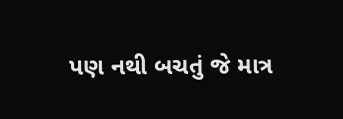પણ નથી બચતું જે માત્ર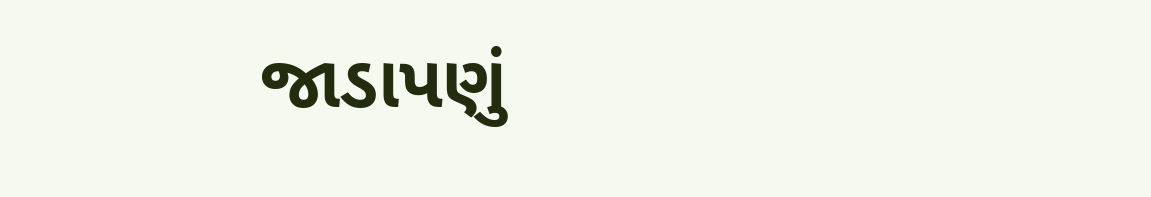જાડાપણું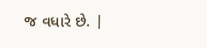જ વધારે છે. |